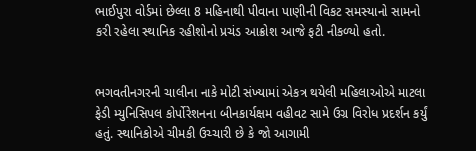ભાઈપુરા વોર્ડમાં છેલ્લા 8 મહિનાથી પીવાના પાણીની વિકટ સમસ્યાનો સામનો કરી રહેલા સ્થાનિક રહીશોનો પ્રચંડ આક્રોશ આજે ફટી નીકળ્યો હતો.


ભગવતીનગરની ચાલીના નાકે મોટી સંખ્યામાં એકત્ર થયેલી મહિલાઓએ માટલા ફેડી મ્યુનિસિપલ કોર્પોરેશનના બીનકાર્યક્ષમ વહીવટ સામે ઉગ્ર વિરોધ પ્રદર્શન કર્યું હતું. સ્થાનિકોએ ચીમકી ઉચ્ચારી છે કે જો આગામી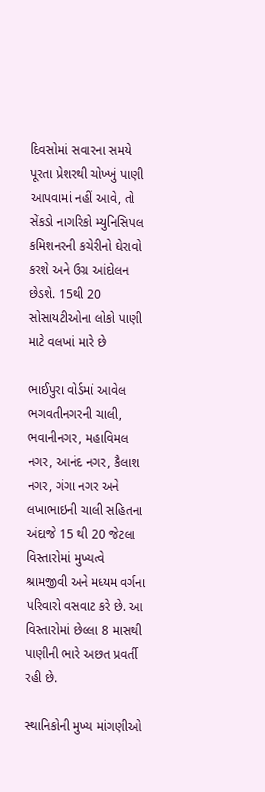દિવસોમાં સવારના સમયે પૂરતા પ્રેશરથી ચોખ્ખું પાણી આપવામાં નહીં આવે, તો સેંકડો નાગરિકો મ્યુનિસિપલ કમિશનરની કચેરીનો ઘેરાવો કરશે અને ઉગ્ર આંદોલન છેડશે. 15થી 20 સોસાયટીઓના લોકો પાણી માટે વલખાં મારે છે

ભાઈપુરા વોર્ડમાં આવેલ ભગવતીનગરની ચાલી, ભવાનીનગર, મહાવિમલ નગર, આનંદ નગર, કૈલાશ નગર, ગંગા નગર અને લખાભાઇની ચાલી સહિતના અંદાજે 15 થી 20 જેટલા વિસ્તારોમાં મુખ્યત્વે શ્રામજીવી અને મધ્યમ વર્ગના પરિવારો વસવાટ કરે છે. આ વિસ્તારોમાં છેલ્લા 8 માસથી પાણીની ભારે અછત પ્રવર્તી રહી છે.

સ્થાનિકોની મુખ્ય માંગણીઓ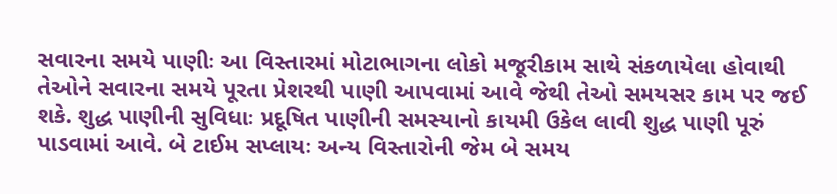સવારના સમયે પાણીઃ આ વિસ્તારમાં મોટાભાગના લોકો મજૂરીકામ સાથે સંકળાયેલા હોવાથી તેઓને સવારના સમયે પૂરતા પ્રેશરથી પાણી આપવામાં આવે જેથી તેઓ સમયસર કામ પર જઈ શકે. શુદ્ધ પાણીની સુવિધાઃ પ્રદૂષિત પાણીની સમસ્યાનો કાયમી ઉકેલ લાવી શુદ્ધ પાણી પૂરું પાડવામાં આવે. બે ટાઈમ સપ્લાયઃ અન્ય વિસ્તારોની જેમ બે સમય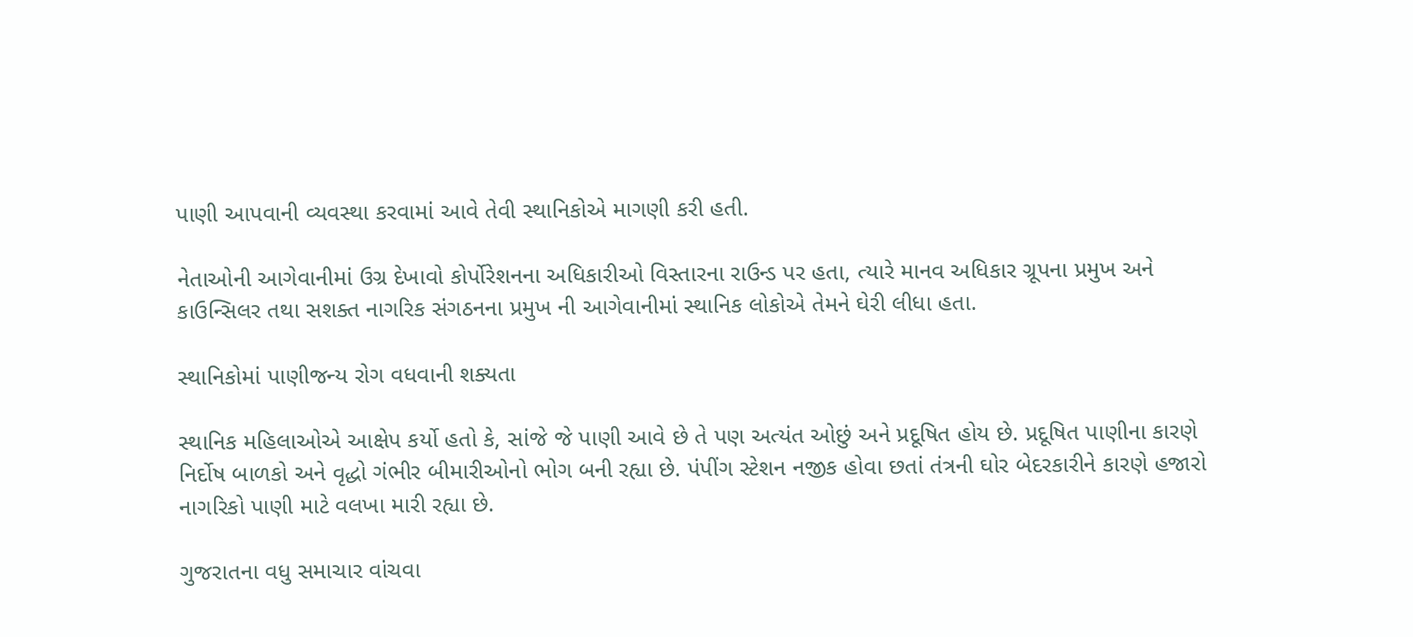પાણી આપવાની વ્યવસ્થા કરવામાં આવે તેવી સ્થાનિકોએ માગણી કરી હતી.

નેતાઓની આગેવાનીમાં ઉગ્ર દેખાવો કોર્પોરેશનના અધિકારીઓ વિસ્તારના રાઉન્ડ પર હતા, ત્યારે માનવ અધિકાર ગ્રૂપના પ્રમુખ અને કાઉન્સિલર તથા સશક્ત નાગરિક સંગઠનના પ્રમુખ ની આગેવાનીમાં સ્થાનિક લોકોએ તેમને ઘેરી લીધા હતા.

સ્થાનિકોમાં પાણીજન્ય રોગ વધવાની શક્યતા

સ્થાનિક મહિલાઓએ આક્ષેપ કર્યો હતો કે, સાંજે જે પાણી આવે છે તે પણ અત્યંત ઓછું અને પ્રદૂષિત હોય છે. પ્રદૂષિત પાણીના કારણે નિર્દોષ બાળકો અને વૃદ્ધો ગંભીર બીમારીઓનો ભોગ બની રહ્યા છે. પંપીંગ સ્ટેશન નજીક હોવા છતાં તંત્રની ઘોર બેદરકારીને કારણે હજારો નાગરિકો પાણી માટે વલખા મારી રહ્યા છે.

ગુજરાતના વધુ સમાચાર વાંચવા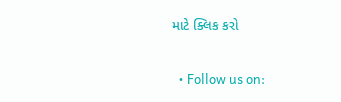માટે ક્લિક કરો


  • Follow us on: